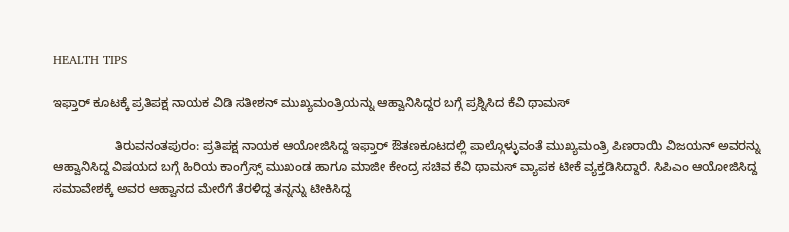HEALTH TIPS

ಇಫ್ತಾರ್ ಕೂಟಕ್ಕೆ ಪ್ರತಿಪಕ್ಷ ನಾಯಕ ವಿಡಿ ಸತೀಶನ್ ಮುಖ್ಯಮಂತ್ರಿಯನ್ನು ಆಹ್ವಾನಿಸಿದ್ದರ ಬಗ್ಗೆ ಪ್ರಶ್ನಿಸಿದ ಕೆವಿ ಥಾಮಸ್

                  ತಿರುವನಂತಪುರಂ: ಪ್ರತಿಪಕ್ಷ ನಾಯಕ ಆಯೋಜಿಸಿದ್ದ ಇಫ್ತಾರ್ ಔತಣಕೂಟದಲ್ಲಿ ಪಾಲ್ಗೊಳ್ಳುವಂತೆ ಮುಖ್ಯಮಂತ್ರಿ ಪಿಣರಾಯಿ ವಿಜಯನ್ ಅವರನ್ನು ಆಹ್ವಾನಿಸಿದ್ದ ವಿಷಯದ ಬಗ್ಗೆ ಹಿರಿಯ ಕಾಂಗ್ರೆಸ್ಸ್ ಮುಖಂಡ ಹಾಗೂ ಮಾಜೀ ಕೇಂದ್ರ ಸಚಿವ ಕೆವಿ ಥಾಮಸ್ ವ್ಯಾಪಕ ಟೀಕೆ ವ್ಯಕ್ತಡಿಸಿದ್ದಾರೆ. ಸಿಪಿಎಂ ಆಯೋಜಿಸಿದ್ದ ಸಮಾವೇಶಕ್ಕೆ ಅವರ ಆಹ್ವಾನದ ಮೇರೆಗೆ ತೆರಳಿದ್ದ ತನ್ನನ್ನು ಟೀಕಿಸಿದ್ದ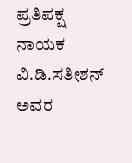ಪ್ರತಿಪಕ್ಷ ನಾಯಕ ವಿ.ಡಿ.ಸತೀಶನ್ ಅವರ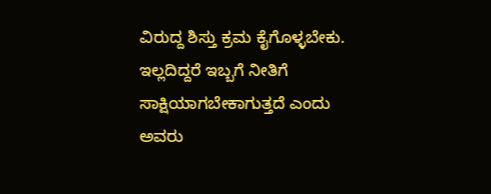ವಿರುದ್ದ ಶಿಸ್ತು ಕ್ರಮ ಕೈಗೊಳ್ಳಬೇಕು. ಇಲ್ಲದಿದ್ದರೆ ಇಬ್ಬಗೆ ನೀತಿಗೆ ಸಾಕ್ಷಿಯಾಗಬೇಕಾಗುತ್ತದೆ ಎಂದು ಅವರು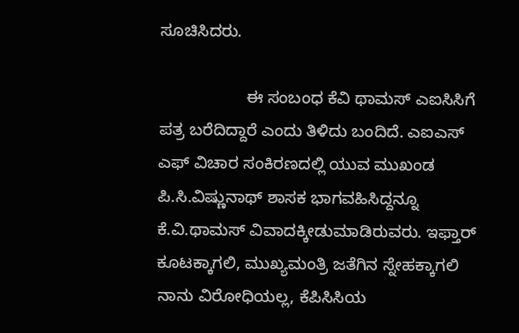ಸೂಚಿಸಿದರು.

                   ಈ ಸಂಬಂಧ ಕೆವಿ ಥಾಮಸ್ ಎಐಸಿಸಿಗೆ ಪತ್ರ ಬರೆದಿದ್ದಾರೆ ಎಂದು ತಿಳಿದು ಬಂದಿದೆ. ಎಐಎಸ್ ಎಫ್ ವಿಚಾರ ಸಂಕಿರಣದಲ್ಲಿ ಯುವ ಮುಖಂಡ ಪಿ.ಸಿ.ವಿಷ್ಣುನಾಥ್ ಶಾಸಕ ಭಾಗವಹಿಸಿದ್ದನ್ನೂ ಕೆ.ವಿ.ಥಾಮಸ್ ವಿವಾದಕ್ಕೀಡುಮಾಡಿರುವರು. ಇಫ್ತಾರ್ ಕೂಟಕ್ಕಾಗಲಿ, ಮುಖ್ಯಮಂತ್ರಿ ಜತೆಗಿನ ಸ್ನೇಹಕ್ಕಾಗಲಿ ನಾನು ವಿರೋಧಿಯಲ್ಲ, ಕೆಪಿಸಿಸಿಯ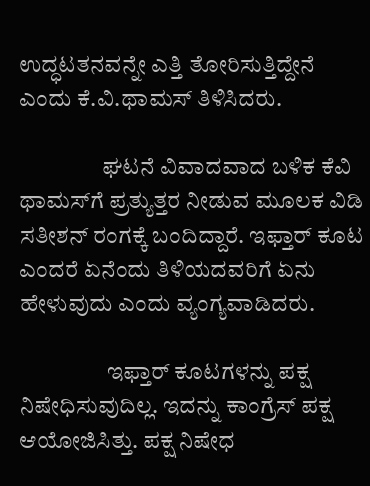ಉದ್ಧಟತನವನ್ನೇ ಎತ್ತಿ ತೋರಿಸುತ್ತಿದ್ದೇನೆ ಎಂದು ಕೆ.ವಿ.ಥಾಮಸ್ ತಿಳಿಸಿದರು.

                  ಘಟನೆ ವಿವಾದವಾದ ಬಳಿಕ ಕೆವಿ ಥಾಮಸ್‍ಗೆ ಪ್ರತ್ಯುತ್ತರ ನೀಡುವ ಮೂಲಕ ವಿಡಿ ಸತೀಶನ್ ರಂಗಕ್ಕೆ ಬಂದಿದ್ದಾರೆ. ಇಫ್ತಾರ್ ಕೂಟ ಎಂದರೆ ಏನೆಂದು ತಿಳಿಯದವರಿಗೆ ಏನು ಹೇಳುವುದು ಎಂದು ವ್ಯಂಗ್ಯವಾಡಿದರು.

                   ಇಫ್ತಾರ್ ಕೂಟಗಳನ್ನು ಪಕ್ಷ ನಿಷೇಧಿಸುವುದಿಲ್ಲ. ಇದನ್ನು ಕಾಂಗ್ರೆಸ್ ಪಕ್ಷ ಆಯೋಜಿಸಿತ್ತು. ಪಕ್ಷ ನಿಷೇಧ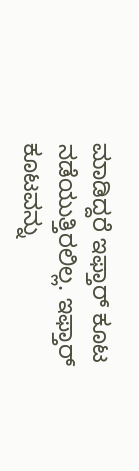ಮಾಡಿದ್ದರೆ ಇಫ್ತಾರ್ ಕೂಟ ನಡೆಯುತ್ತಿರಲಿಲ್ಲ. ಇಫ್ತಾರ್ ಕೂಟವನ್ನು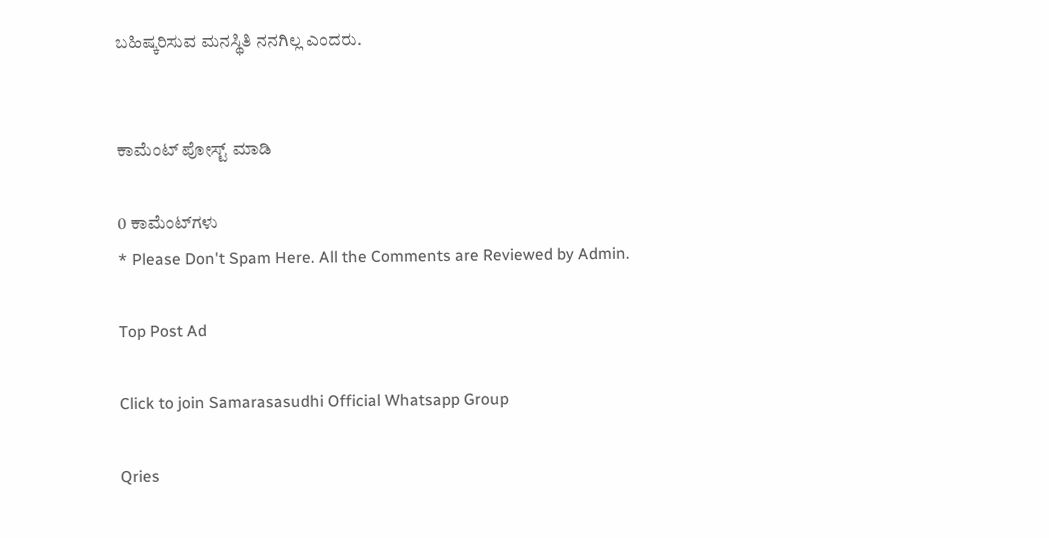ಬಹಿಷ್ಕರಿಸುವ ಮನಸ್ಥಿತಿ ನನಗಿಲ್ಲ ಎಂದರು.


ಕಾಮೆಂಟ್‌‌ ಪೋಸ್ಟ್‌ ಮಾಡಿ

0 ಕಾಮೆಂಟ್‌ಗಳು
* Please Don't Spam Here. All the Comments are Reviewed by Admin.

Top Post Ad

Click to join Samarasasudhi Official Whatsapp Group

Qries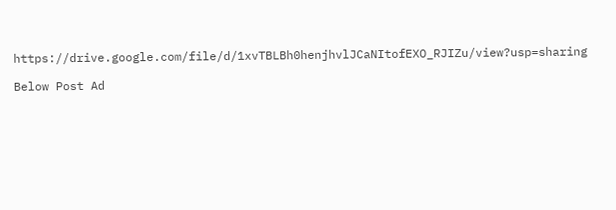https://drive.google.com/file/d/1xvTBLBh0henjhvlJCaNItofEXO_RJIZu/view?usp=sharing

Below Post Ad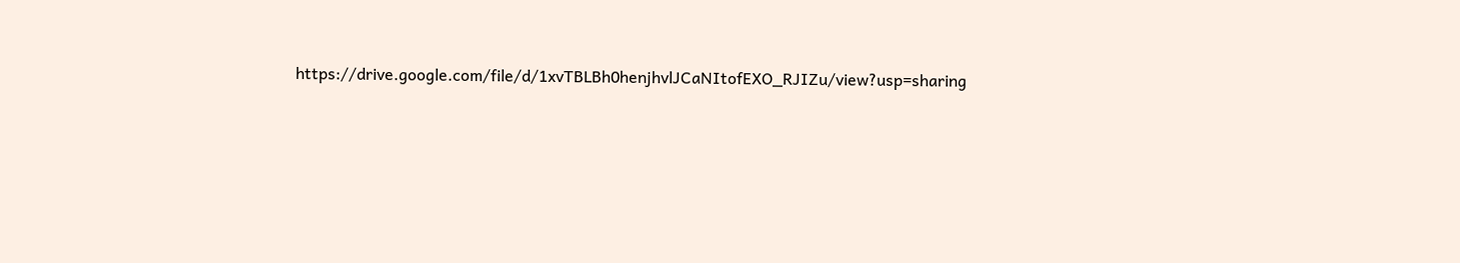https://drive.google.com/file/d/1xvTBLBh0henjhvlJCaNItofEXO_RJIZu/view?usp=sharing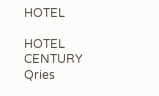HOTEL

HOTEL
CENTURY
Qries